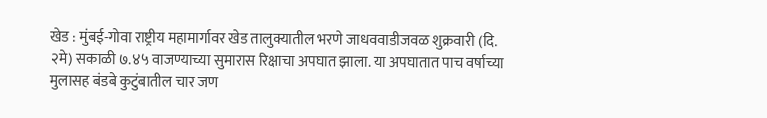खेड : मुंबई-गोवा राष्ट्रीय महामार्गावर खेड तालुक्यातील भरणे जाधववाडीजवळ शुक्रवारी (दि. २मे) सकाळी ७.४५ वाजण्याच्या सुमारास रिक्षाचा अपघात झाला. या अपघातात पाच वर्षाच्या मुलासह बंडबे कुटुंबातील चार जण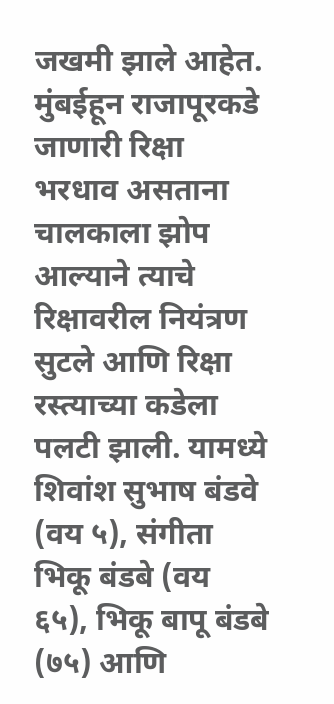जखमी झाले आहेत.
मुंबईहून राजापूरकडे जाणारी रिक्षा भरधाव असताना चालकाला झोप आल्याने त्याचे रिक्षावरील नियंत्रण सुटले आणि रिक्षा रस्त्याच्या कडेला पलटी झाली. यामध्ये शिवांश सुभाष बंडवे (वय ५), संगीता भिकू बंडबे (वय ६५), भिकू बापू बंडबे (७५) आणि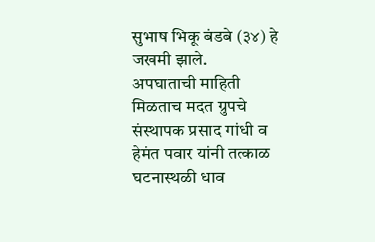सुभाष भिकू बंडबे (३४) हे जखमी झाले.
अपघाताची माहिती मिळताच मदत ग्रुपचे संस्थापक प्रसाद गांधी व हेमंत पवार यांनी तत्काळ घटनास्थळी धाव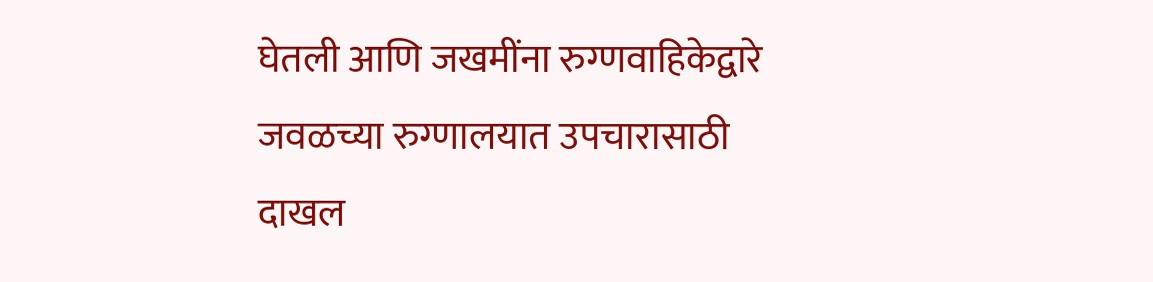घेतली आणि जखमींना रुग्णवाहिकेद्वारे जवळच्या रुग्णालयात उपचारासाठी दाखल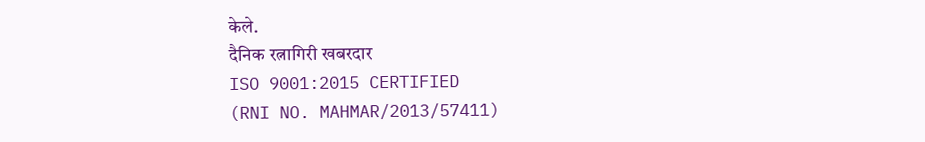केले.
दैनिक रत्नागिरी खबरदार
ISO 9001:2015 CERTIFIED
(RNI NO. MAHMAR/2013/57411)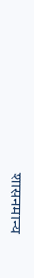शासनमान्य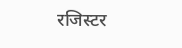रजिस्टर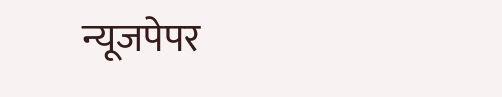न्यूजपेपर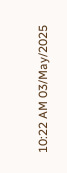10:22 AM 03/May/2025